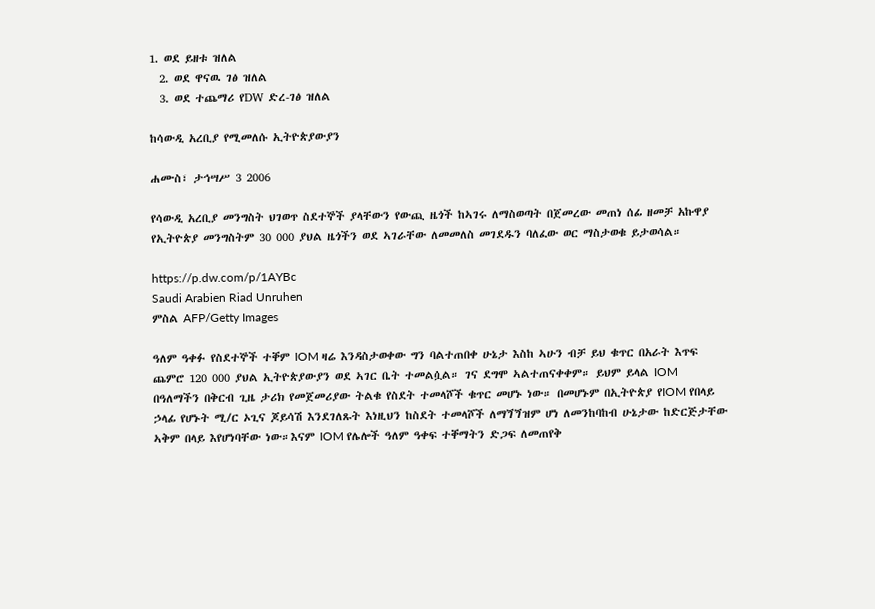1. ወደ ይዘቱ ዝለል
  2. ወደ ዋናዉ ገፅ ዝለል
  3. ወደ ተጨማሪ የDW ድረ-ገፅ ዝለል

ከሳውዲ አረቢያ የሚመለሱ ኢትዮጵያውያን

ሐሙስ፣ ታኅሣሥ 3 2006

የሳውዲ አረቢያ መንግስት ህገወጥ ስደተኞች ያላቸውን የውጪ ዜጎች ከኣገሩ ለማስወጣት በጀመረው መጠነ ሰፊ ዘመቻ አኩዋያ የኢትዮጵያ መንግስትም 30 000 ያህል ዜጎችን ወደ ኣገራቸው ለመመለስ መገደዱን ባለፈው ወር ማስታወቁ ይታወሳል።

https://p.dw.com/p/1AYBc
Saudi Arabien Riad Unruhen
ምስል AFP/Getty Images

ዓለም ዓቀፉ የስደተኞች ተቐም IOM ዛሬ እንዳስታወቀው ግን ባልተጠበቀ ሁኔታ እስከ ኣሁን ብቻ ይህ ቁጥር በአራት እጥፍ ጨምሮ 120 000 ያህል ኢትዮጵያውያን ወደ ኣገር ቤት ተመልሷል። ገና ደግሞ ኣልተጠናቀቀም። ይህም ይላል IOM በዓለማችን በቅርብ ጊዜ ታሪክ የመጀመሪያው ትልቁ የስደት ተመላሾች ቁጥር መሆኑ ነው። በመሆኑም በኢትዮጵያ የIOM የበላይ ኃላፊ የሆኑት ሚ/ር ኦጊና ጆይሳሽ እንደገለጹት እነዚህን ከስደት ተመላሾች ለማጘጘዝም ሆነ ለመንከባከብ ሁኔታው ከድርጅታቸው ኣቅም በላይ እየሆነባቸው ነው።እናም IOM የሌሎች ዓለም ዓቀፍ ተቐማትን ድጋፍ ለመጠየቅ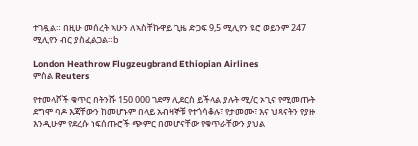ተገዷል። በዚሁ መሰረት ኣሁን ለኣስቸኩዋይ ጊዜ ድጋፍ 9,5 ሚሊየን ዩሮ ወይንም 247 ሚሊየን ብር ያስፈልጋል።b

London Heathrow Flugzeugbrand Ethiopian Airlines
ምስል Reuters

የተመላሾች ቁጥር በትንሹ 150 000 ገደማ ሊደርስ ይችላል ያሉት ሚ/ር ኦጊና የሚመጡት ደግሞ ባዶ እጃቸውን ከመሆኑም በላይ አብዛኞቹ የተጎሳቆሉ፣ የታመሙ፣ እና ህጻናትን የያዙ እንዲሁም የደረሱ ነፍሰጡሮች ጭምር በመሆናቸው የቁጥራቸውን ያህል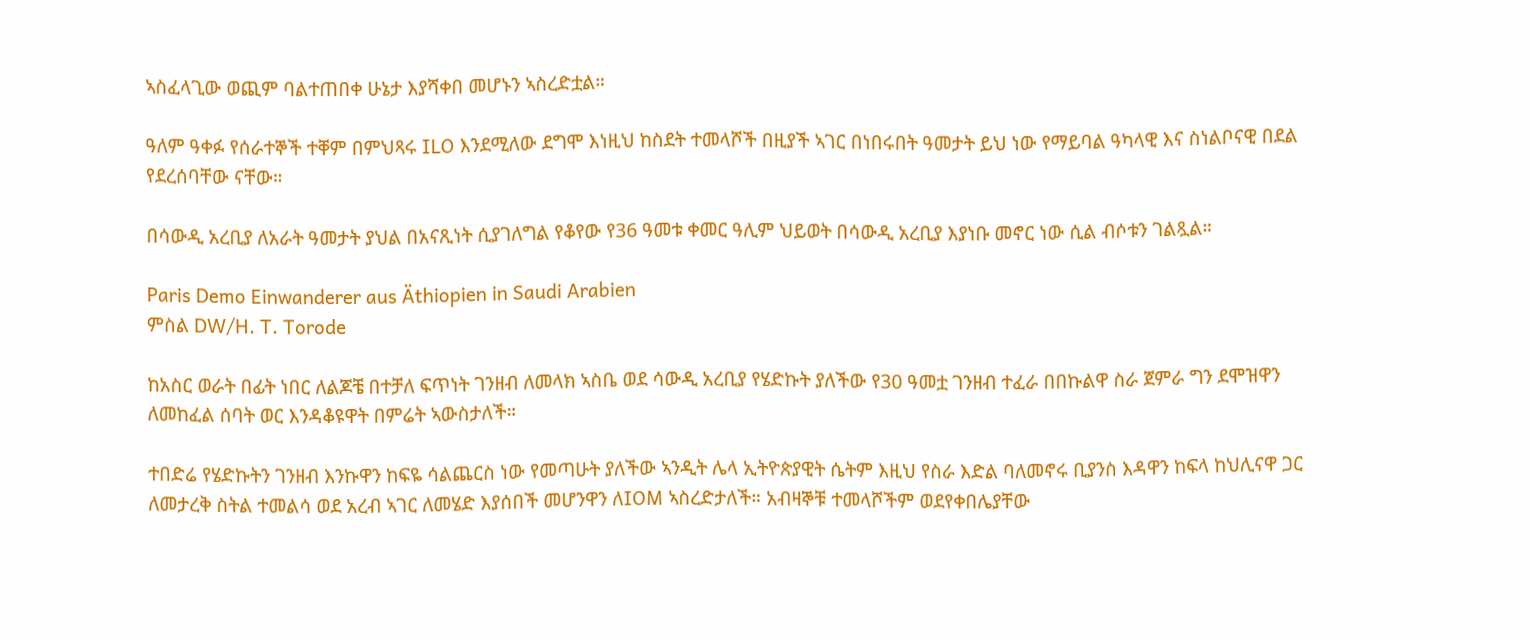ኣስፈላጊው ወጪም ባልተጠበቀ ሁኔታ እያሻቀበ መሆኑን ኣስረድቷል።

ዓለም ዓቀፉ የሰራተኞች ተቐም በምህጻሩ ILO እንደሚለው ደግሞ እነዚህ ከስደት ተመላሾች በዚያች ኣገር በነበሩበት ዓመታት ይህ ነው የማይባል ዓካላዊ እና ስነልቦናዊ በደል የደረሰባቸው ናቸው።

በሳውዲ አረቢያ ለአራት ዓመታት ያህል በአናጺነት ሲያገለግል የቆየው የ36 ዓመቱ ቀመር ዓሊም ህይወት በሳውዲ አረቢያ እያነቡ መኖር ነው ሲል ብሶቱን ገልጿል።

Paris Demo Einwanderer aus Äthiopien in Saudi Arabien
ምስል DW/H. T. Torode

ከአስር ወራት በፊት ነበር ለልጆቼ በተቻለ ፍጥነት ገንዘብ ለመላክ ኣስቤ ወደ ሳውዲ አረቢያ የሄድኩት ያለችው የ30 ዓመቷ ገንዘብ ተፈራ በበኩልዋ ስራ ጀምራ ግን ደሞዝዋን ለመከፈል ሰባት ወር እንዳቆዩዋት በምሬት ኣውስታለች።

ተበድሬ የሄድኩትን ገንዘብ እንኩዋን ከፍዬ ሳልጨርስ ነው የመጣሁት ያለችው ኣንዲት ሌላ ኢትዮጵያዊት ሴትም እዚህ የስራ እድል ባለመኖሩ ቢያንስ እዳዋን ከፍላ ከህሊናዋ ጋር ለመታረቅ ስትል ተመልሳ ወደ አረብ ኣገር ለመሄድ እያሰበች መሆንዋን ለIOM ኣስረድታለች። አብዛኞቹ ተመላሾችም ወደየቀበሌያቸው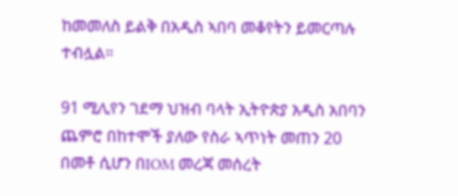ከመመለስ ይልቅ በአዲስ ኣበባ መቆየትን ይመርጣሉ ተብሏል።

91 ሚሊየን ገደማ ህዝብ ባላት ኢትዮጵያ አዲስ አበባን ጨምሮ በከተሞች ያለው የስራ ኣጥነት መጠን 20 በመቶ ሲሆን በIOM መረጃ መሰረት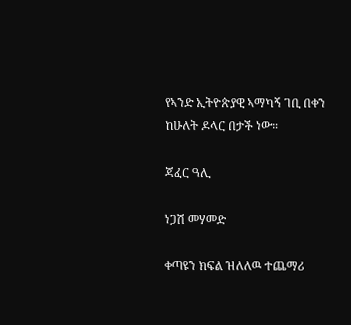የኣንድ ኢትዮጵያዊ ኣማካኝ ገቢ በቀን ከሁለት ዶላር በታች ነው።

ጃፈር ዓሊ

ነጋሽ መሃመድ

ቀጣዩን ክፍል ዝለለዉ ተጨማሪ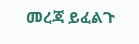መረጃ ይፈልጉ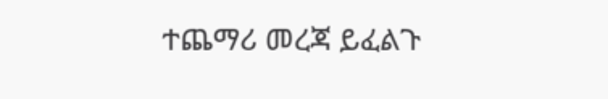ተጨማሪ መረጃ ይፈልጉ